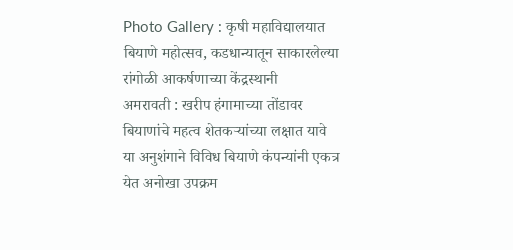Photo Gallery : कृषी महाविद्यालयात बियाणे महोत्सव, कडधान्यातून साकारलेल्या रांगोळी आकर्षणाच्या केंद्रस्थानी
अमरावती : खरीप हंगामाच्या तोंडावर बियाणांचे महत्व शेतकऱ्यांच्या लक्षात यावे या अनुशंगाने विविध बियाणे कंपन्यांनी एकत्र येत अनोखा उपक्रम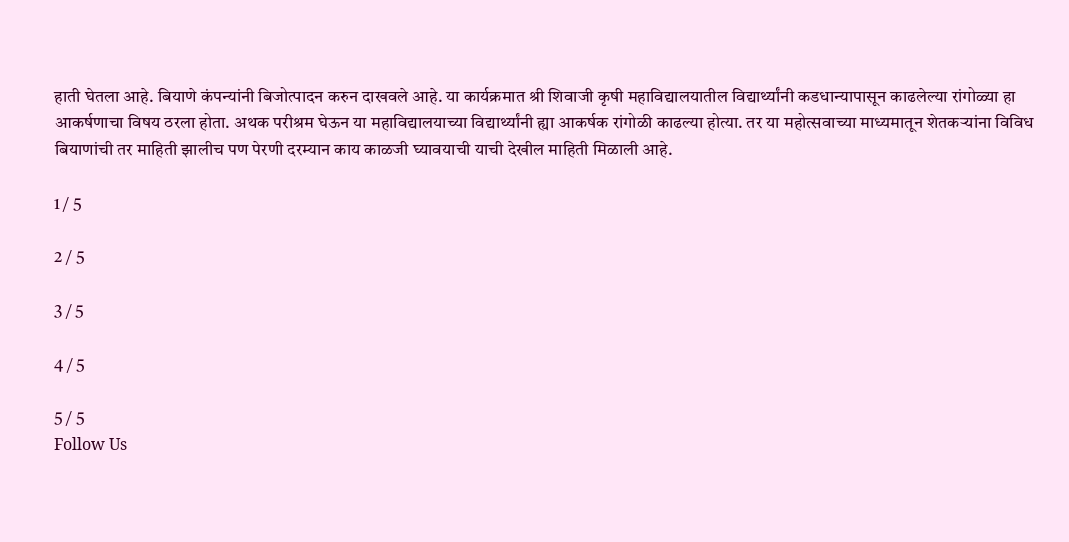हाती घेतला आहे. बियाणे कंपन्यांनी बिजोत्पादन करुन दाखवले आहे. या कार्यक्रमात श्री शिवाजी कृषी महाविद्यालयातील विद्यार्थ्यांनी कडधान्यापासून काढलेल्या रांगोळ्या हा आकर्षणाचा विषय ठरला होता. अथक परीश्रम घेऊन या महाविद्यालयाच्या विद्यार्थ्यांनी ह्या आकर्षक रांगोळी काढल्या होत्या. तर या महोत्सवाच्या माध्यमातून शेतकऱ्यांना विविध बियाणांची तर माहिती झालीच पण पेरणी दरम्यान काय काळजी घ्यावयाची याची देखील माहिती मिळाली आहे.

1 / 5

2 / 5

3 / 5

4 / 5

5 / 5
Follow Us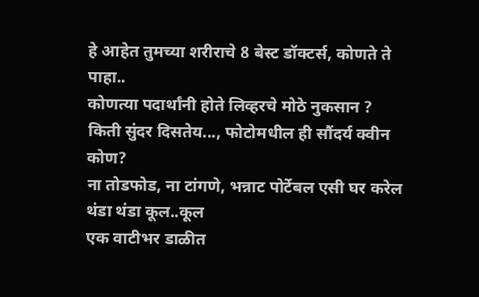हे आहेत तुमच्या शरीराचे 8 बेस्ट डॉक्टर्स, कोणते ते पाहा..
कोणत्या पदार्थांनी होते लिव्हरचे मोठे नुकसान ?
किती सुंदर दिसतेय..., फोटोमधील ही सौंदर्य क्वीन कोण?
ना तोडफोड, ना टांगणे, भन्नाट पोर्टेबल एसी घर करेल थंडा थंडा कूल..कूल
एक वाटीभर डाळीत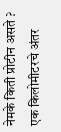नेमके किती प्रोटीन असते ?
एक किलोमीटरचे अंतर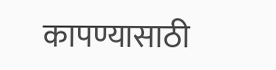कापण्यासाठी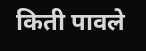किती पावले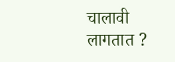चालावी लागतात ?